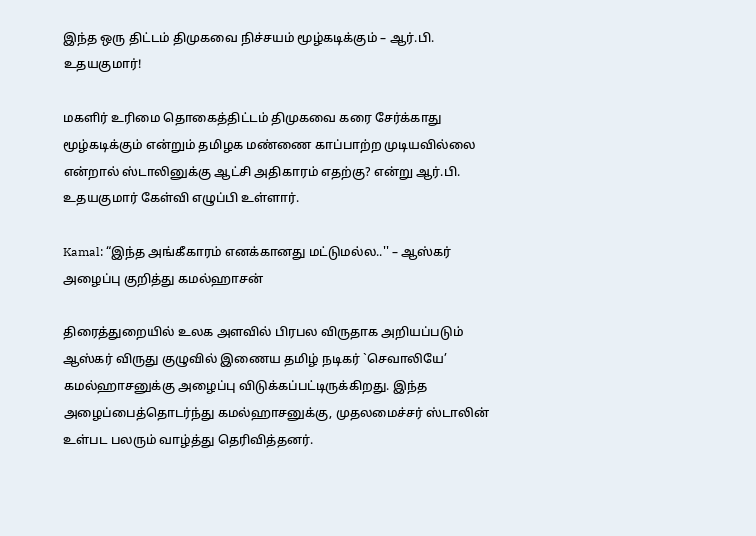இந்த ஒரு திட்டம் திமுகவை நிச்சயம் மூழ்கடிக்கும் – ஆர்.பி. உதயகுமார்!

மகளிர் உரிமை தொகைத்திட்டம் திமுகவை கரை சேர்க்காது மூழ்கடிக்கும் என்றும் தமிழக மண்ணை காப்பாற்ற முடியவில்லை என்றால் ஸ்டாலினுக்கு ஆட்சி அதிகாரம் எதற்கு? என்று ஆர்.பி. உதயகுமார் கேள்வி எழுப்பி உள்ளார்.

Kamal: “இந்த அங்கீகாரம் எனக்கானது மட்டுமல்ல..'' – ஆஸ்கர் அழைப்பு குறித்து கமல்ஹாசன்

திரைத்துறையில் உலக அளவில் பிரபல விருதாக அறியப்படும் ஆஸ்கர் விருது குழுவில் இணைய தமிழ் நடிகர் `செவாலியே’ கமல்ஹாசனுக்கு அழைப்பு விடுக்கப்பட்டிருக்கிறது. இந்த அழைப்பைத்தொடர்ந்து கமல்ஹாசனுக்கு, முதலமைச்சர் ஸ்டாலின் உள்பட பலரும் வாழ்த்து தெரிவித்தனர்.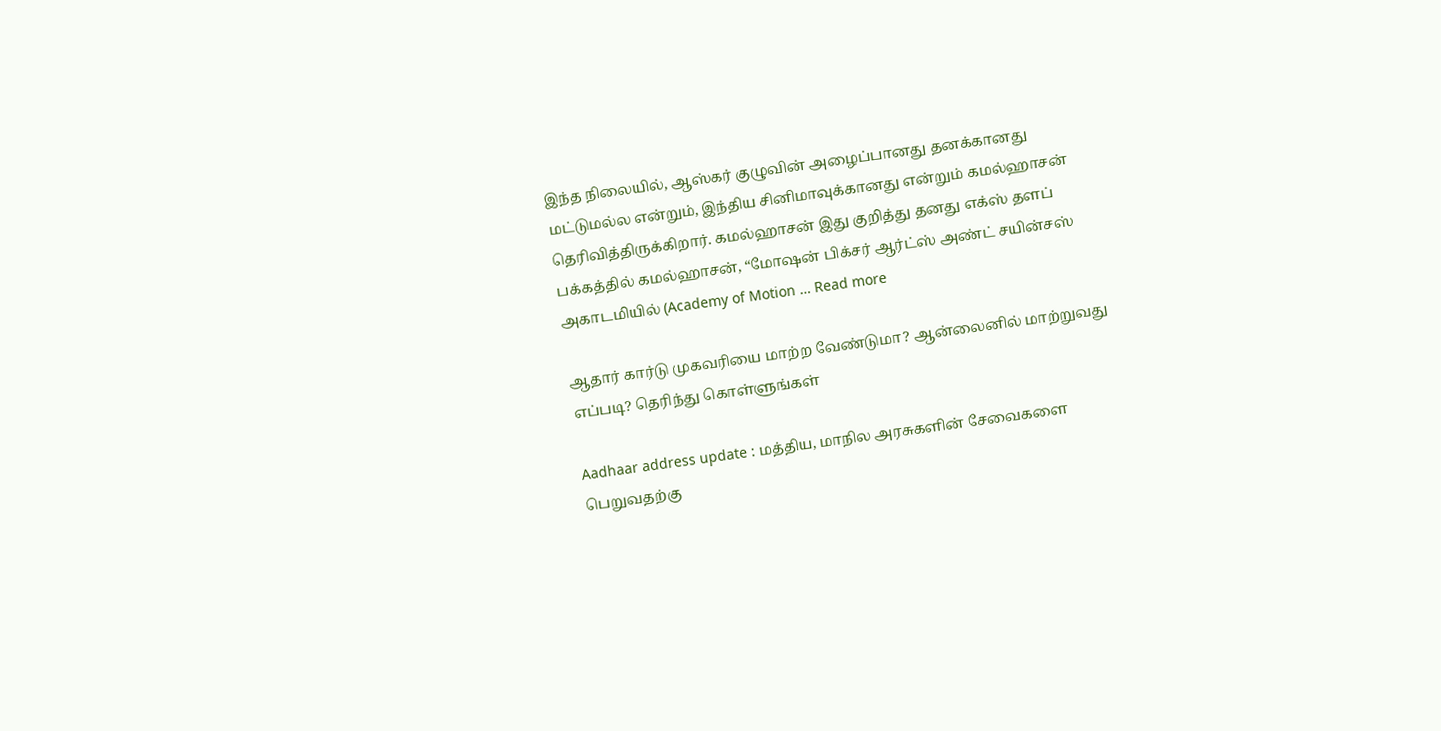இந்த நிலையில், ஆஸ்கர் குழுவின் அழைப்பானது தனக்கானது மட்டுமல்ல என்றும், இந்திய சினிமாவுக்கானது என்றும் கமல்ஹாசன் தெரிவித்திருக்கிறார். கமல்ஹாசன் இது குறித்து தனது எக்ஸ் தளப் பக்கத்தில் கமல்ஹாசன், “மோஷன் பிக்சர் ஆர்ட்ஸ் அண்ட் சயின்சஸ் அகாடமியில் (Academy of Motion … Read more

ஆதார் கார்டு முகவரியை மாற்ற வேண்டுமா? ஆன்லைனில் மாற்றுவது எப்படி? தெரிந்து கொள்ளுங்கள்

Aadhaar address update : மத்திய, மாநில அரசுகளின் சேவைகளை பெறுவதற்கு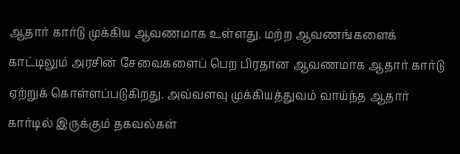ஆதார் கார்டு முக்கிய ஆவணமாக உள்ளது. மற்ற ஆவணங்களைக் காட்டிலும் அரசின் சேவைகளைப் பெற பிரதான ஆவணமாக ஆதார் கார்டு ஏற்றுக் கொள்ளப்படுகிறது. அவ்வளவு முக்கியத்துவம் வாய்ந்த ஆதார் கார்டில் இருக்கும் தகவல்கள்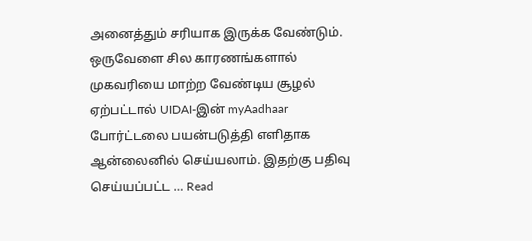அனைத்தும் சரியாக இருக்க வேண்டும். ஒருவேளை சில காரணங்களால் முகவரியை மாற்ற வேண்டிய சூழல் ஏற்பட்டால் UIDAI-இன் myAadhaar போர்ட்டலை பயன்படுத்தி எளிதாக ஆன்லைனில் செய்யலாம். இதற்கு பதிவு செய்யப்பட்ட … Read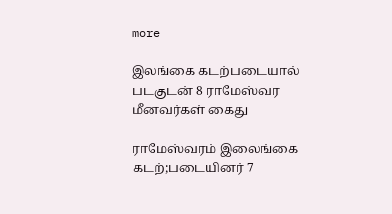more

இலங்கை கடற்படையால் படகுடன் 8 ராமேஸ்வர மீனவர்கள் கைது

ராமேஸ்வரம் இலைங்கை கடற்;படையினர் 7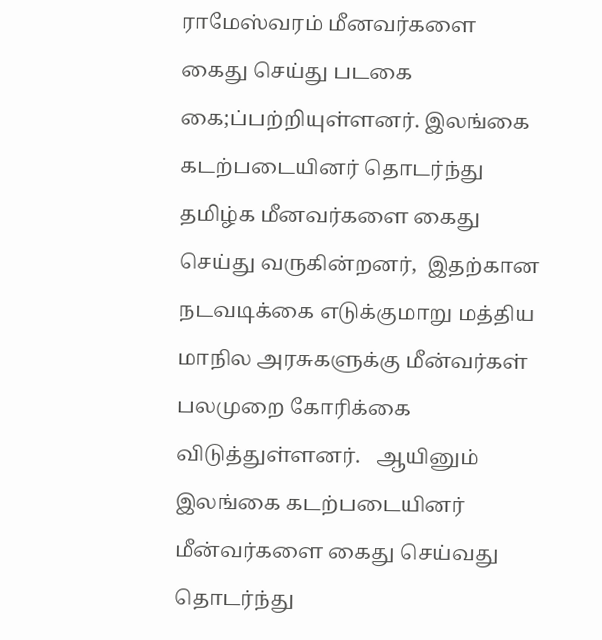ராமேஸ்வரம் மீனவர்களை கைது செய்து படகை கை;ப்பற்றியுள்ளனர். இலங்கை கடற்படையினர் தொடர்ந்து தமிழ்க மீனவர்களை கைது செய்து வருகின்றனர்,  இதற்கான நடவடிக்கை எடுக்குமாறு மத்திய மாநில அரசுகளுக்கு மீன்வர்கள் பலமுறை கோரிக்கை விடுத்துள்ளனர்.   ஆயினும் இலங்கை கடற்படையினர் மீன்வர்களை கைது செய்வது தொடர்ந்து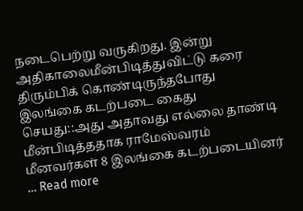நடைபெற்று வருகிறது. இன்று அதிகாலைமீன்பிடித்துவிட்டு கரை திரும்பிக் கொண்டிருந்தபோது இலங்கை கடற்படை கைது செயது::அது அதாவது எல்லை தாண்டி மீன்பிடித்ததாக ராமேஸ்வரம் மீனவர்கள் 8 இலங்கை கடற்படையினர் … Read more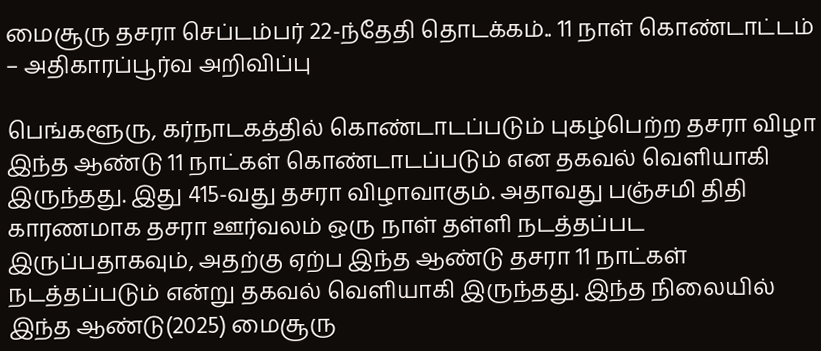மைசூரு தசரா செப்டம்பர் 22-ந்தேதி தொடக்கம்.. 11 நாள் கொண்டாட்டம் – அதிகாரப்பூர்வ அறிவிப்பு

பெங்களூரு, கர்நாடகத்தில் கொண்டாடப்படும் புகழ்பெற்ற தசரா விழா இந்த ஆண்டு 11 நாட்கள் கொண்டாடப்படும் என தகவல் வெளியாகி இருந்தது. இது 415-வது தசரா விழாவாகும். அதாவது பஞ்சமி திதி காரணமாக தசரா ஊர்வலம் ஒரு நாள் தள்ளி நடத்தப்பட இருப்பதாகவும், அதற்கு ஏற்ப இந்த ஆண்டு தசரா 11 நாட்கள் நடத்தப்படும் என்று தகவல் வெளியாகி இருந்தது. இந்த நிலையில் இந்த ஆண்டு(2025) மைசூரு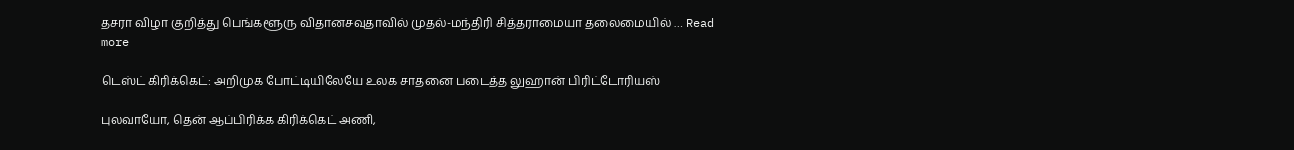தசரா விழா குறித்து பெங்களூரு விதானசவுதாவில் முதல்-மந்திரி சித்தராமையா தலைமையில் … Read more

டெஸ்ட் கிரிக்கெட்: அறிமுக போட்டியிலேயே உலக சாதனை படைத்த லுஹான் பிரிட்டோரியஸ்

புலவாயோ, தென் ஆப்பிரிக்க கிரிக்கெட் அணி,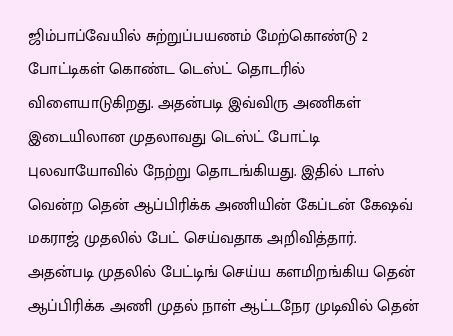ஜிம்பாப்வேயில் சுற்றுப்பயணம் மேற்கொண்டு 2 போட்டிகள் கொண்ட டெஸ்ட் தொடரில் விளையாடுகிறது. அதன்படி இவ்விரு அணிகள் இடையிலான முதலாவது டெஸ்ட் போட்டி புலவாயோவில் நேற்று தொடங்கியது. இதில் டாஸ் வென்ற தென் ஆப்பிரிக்க அணியின் கேப்டன் கேஷவ் மகராஜ் முதலில் பேட் செய்வதாக அறிவித்தார். அதன்படி முதலில் பேட்டிங் செய்ய களமிறங்கிய தென் ஆப்பிரிக்க அணி முதல் நாள் ஆட்டநேர முடிவில் தென்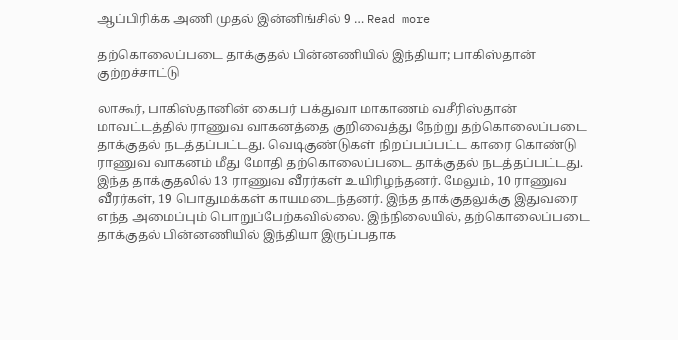ஆப்பிரிக்க அணி முதல் இன்னிங்சில் 9 … Read more

தற்கொலைப்படை தாக்குதல் பின்னணியில் இந்தியா; பாகிஸ்தான் குற்றச்சாட்டு

லாகூர், பாகிஸ்தானின் கைபர் பக்துவா மாகாணம் வசீரிஸ்தான் மாவட்டத்தில் ராணுவ வாகனத்தை குறிவைத்து நேற்று தற்கொலைப்படை தாக்குதல் நடத்தப்பட்டது. வெடிகுண்டுகள் நிறப்பப்பட்ட காரை கொண்டு ராணுவ வாகனம் மீது மோதி தற்கொலைப்படை தாக்குதல் நடத்தப்பட்டது. இந்த தாக்குதலில் 13 ராணுவ வீரர்கள் உயிரிழந்தனர். மேலும், 10 ராணுவ வீரர்கள், 19 பொதுமக்கள் காயமடைந்தனர். இந்த தாக்குதலுக்கு இதுவரை எந்த அமைப்பும் பொறுப்பேற்கவில்லை. இந்நிலையில், தற்கொலைப்படை தாக்குதல் பின்னணியில் இந்தியா இருப்பதாக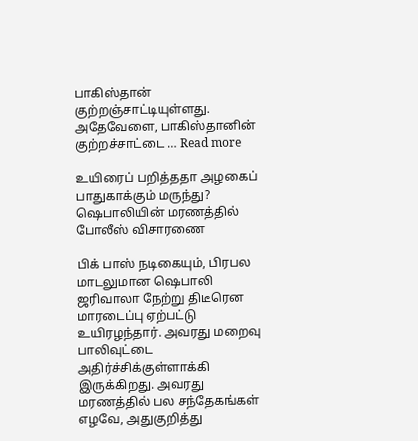பாகிஸ்தான் குற்றஞ்சாட்டியுள்ளது. அதேவேளை, பாகிஸ்தானின் குற்றச்சாட்டை … Read more

உயிரைப் பறித்ததா அழகைப் பாதுகாக்கும் மருந்து? ஷெபாலியின் மரணத்தில் போலீஸ் விசாரணை

பிக் பாஸ் நடிகையும், பிரபல மாடலுமான ஷெபாலி ஜரிவாலா நேற்று திடீரென மாரடைப்பு ஏற்பட்டு உயிரழந்தார். அவரது மறைவு பாலிவுட்டை அதிர்ச்சிக்குள்ளாக்கி இருக்கிறது. அவரது மரணத்தில் பல சந்தேகங்கள் எழவே, அதுகுறித்து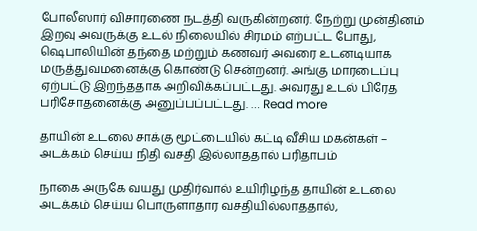போலீஸார் விசாரணை நடத்தி வருகின்றனர். நேற்று முன்தினம் இறவு அவருக்கு உடல் நிலையில் சிரமம் எற்பட்ட போது, ஷெபாலியின் தந்தை மற்றும் கணவர் அவரை உடனடியாக மருத்துவமனைக்கு கொண்டு சென்றனர். அங்கு மாரடைப்பு ஏற்பட்டு இறந்ததாக அறிவிக்கப்பட்டது. அவரது உடல் பிரேத பரிசோதனைக்கு அனுப்பப்பட்டது. … Read more

தாயின் உடலை சாக்கு மூட்டையில் கட்டி வீசிய மகன்கள் – அடக்கம் செய்ய நிதி வசதி இல்லாததால் பரிதாபம்

நாகை அருகே வயது முதிர்வால் உயிரிழந்த தாயின் உடலை அடக்கம் செய்ய பொருளாதார வசதியில்லாததால்,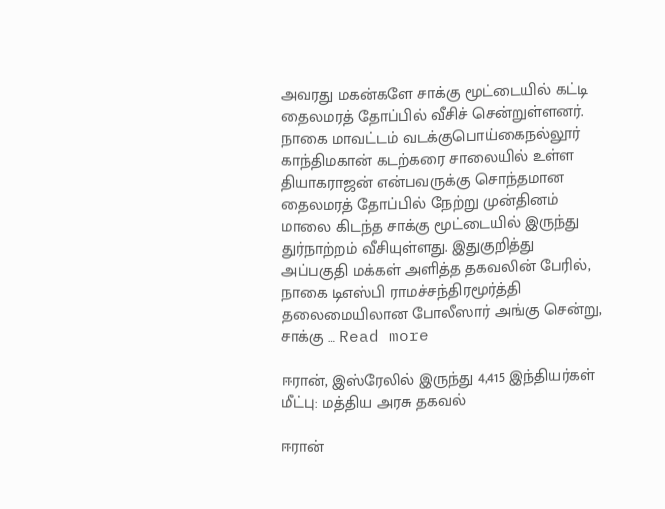அவரது மகன்களே சாக்கு மூட்டையில் கட்டி தைலமரத் தோப்பில் வீசிச் சென்றுள்ளனர். நாகை மாவட்டம் வடக்குபொய்கைநல்லூர் காந்திமகான் கடற்கரை சாலையில் உள்ள தியாகராஜன் என்பவருக்கு சொந்தமான தைலமரத் தோப்பில் நேற்று முன்தினம் மாலை கிடந்த சாக்கு மூட்டையில் இருந்து துர்நாற்றம் வீசியுள்ளது. இதுகுறித்து அப்பகுதி மக்கள் அளித்த தகவலின் பேரில், நாகை டிஎஸ்பி ராமச்சந்திரமூர்த்தி தலைமையிலான போலீஸார் அங்கு சென்று, சாக்கு … Read more

ஈரான், இஸ்ரேலில் இருந்து 4,415 இந்தியர்கள் மீட்பு: மத்திய அரசு தகவல்

ஈரான்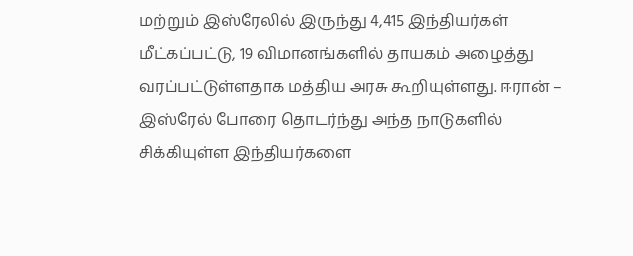மற்றும் இஸ்ரேலில் இருந்து 4,415 இந்தியர்கள் மீட்கப்பட்டு, 19 விமானங்களில் தாயகம் அழைத்து வரப்பட்டுள்ளதாக மத்திய அரசு கூறியுள்ளது. ஈரான் – இஸ்ரேல் போரை தொடர்ந்து அந்த நாடுகளில் சிக்கியுள்ள இந்தியர்களை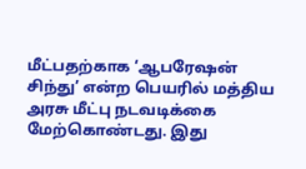மீட்பதற்காக ‘ஆபரேஷன் சிந்து’ என்ற பெயரில் மத்திய அரசு மீட்பு நடவடிக்கை மேற்கொண்டது. இது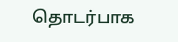தொடர்பாக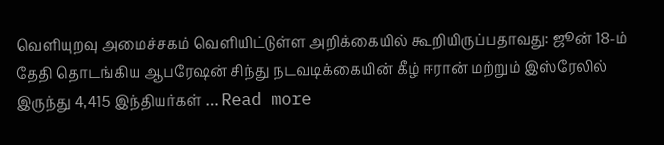வெளியுறவு அமைச்சகம் வெளியிட்டுள்ள அறிக்கையில் கூறியிருப்பதாவது: ஜூன் 18-ம் தேதி தொடங்கிய ஆபரேஷன் சிந்து நடவடிக்கையின் கீழ் ஈரான் மற்றும் இஸ்ரேலில் இருந்து 4,415 இந்தியர்கள் … Read more